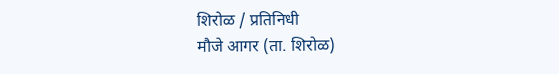शिरोळ / प्रतिनिधी
मौजे आगर (ता. शिरोळ)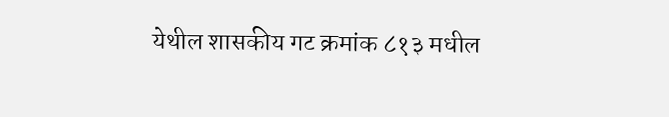येथील शासकीय गट क्रमांक ८१३ मधील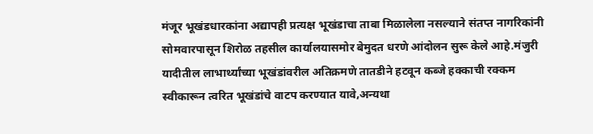मंजूर भूखंडधारकांना अद्यापही प्रत्यक्ष भूखंडाचा ताबा मिळालेला नसल्याने संतप्त नागरिकांनी सोमवारपासून शिरोळ तहसील कार्यालयासमोर बेमुदत धरणे आंदोलन सुरू केले आहे.मंजुरी यादीतील लाभार्थ्यांच्या भूखंडांवरील अतिक्रमणे तातडीने हटवून कब्जे हक्काची रक्कम स्वीकारून त्वरित भूखंडांचे वाटप करण्यात यावे,अन्यथा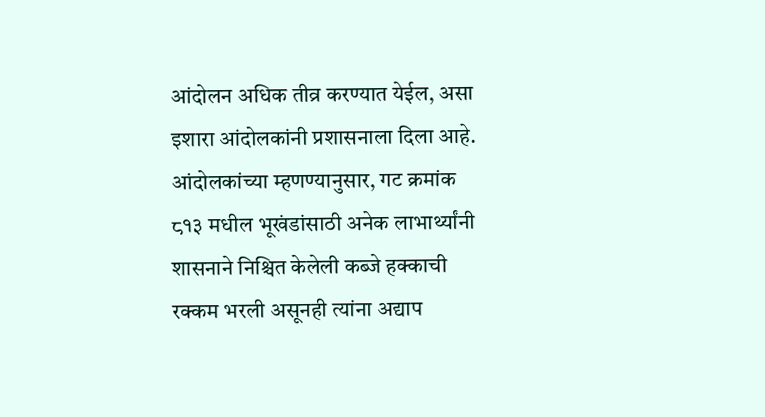आंदोलन अधिक तीव्र करण्यात येईल, असा इशारा आंदोलकांनी प्रशासनाला दिला आहे. आंदोलकांच्या म्हणण्यानुसार, गट क्रमांक ८१३ मधील भूखंडांसाठी अनेक लाभार्थ्यांनी शासनाने निश्चित केलेली कब्जे हक्काची रक्कम भरली असूनही त्यांना अद्याप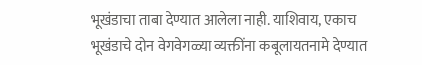भूखंडाचा ताबा देण्यात आलेला नाही. याशिवाय, एकाच भूखंडाचे दोन वेगवेगळ्या व्यक्तींना कबूलायतनामे देण्यात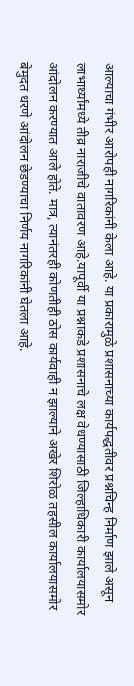आल्याचा गंभीर आरोपही नागरिकांनी केला आहे. या प्रकारामुळे प्रशासनाच्या कार्यपद्धतीवर प्रश्नचिन्ह निर्माण झाले असून लाभार्थ्यांमध्ये तीव्र नाराजीचे वातावरण आहे.यापूर्वी या प्रश्नाकडे प्रशासनाचे लक्ष वेधण्यासाठी जिल्हाधिकारी कार्यालयासमोर आंदोलन करण्यात आले होते. मात्र, त्यानंतरही कोणतीही ठोस कार्यवाही न झाल्याने अखेर शिरोळ तहसील कार्यालयासमोर बेमुदत धरणे आंदोलन छेडण्याचा निर्णय नागरिकांनी घेतला आहे.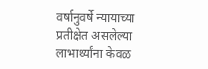वर्षानुवर्षे न्यायाच्या प्रतीक्षेत असलेल्या लाभार्थ्यांना केवळ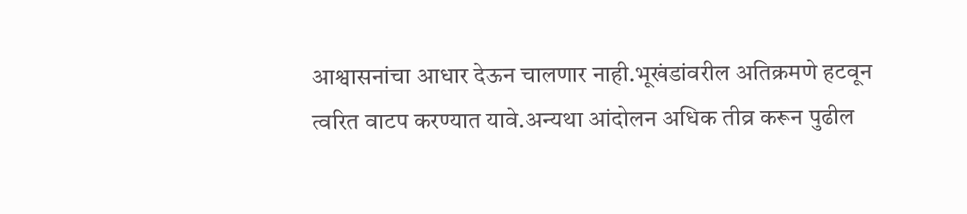आश्वासनांचा आधार देऊन चालणार नाही.भूखंडांवरील अतिक्रमणे हटवून त्वरित वाटप करण्यात यावे.अन्यथा आंदोलन अधिक तीव्र करून पुढील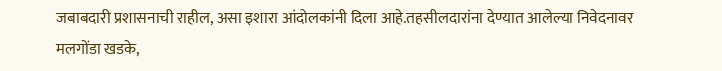जबाबदारी प्रशासनाची राहील, असा इशारा आंदोलकांनी दिला आहे.तहसीलदारांना देण्यात आलेल्या निवेदनावर मलगोंडा खडके,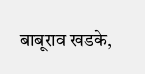बाबूराव खडके,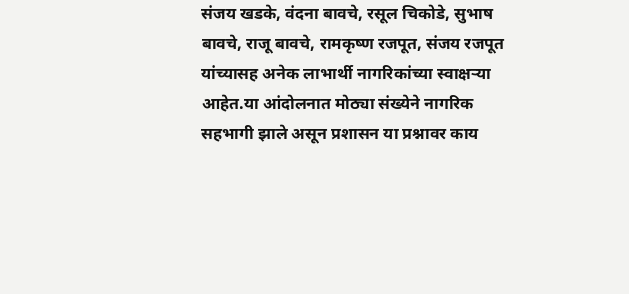संजय खडके, वंदना बावचे, रसूल चिकोडे, सुभाष बावचे, राजू बावचे, रामकृष्ण रजपूत, संजय रजपूत यांच्यासह अनेक लाभार्थी नागरिकांच्या स्वाक्षऱ्या आहेत.या आंदोलनात मोठ्या संख्येने नागरिक सहभागी झाले असून प्रशासन या प्रश्नावर काय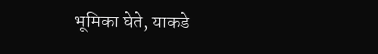भूमिका घेते, याकडे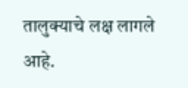तालुक्याचे लक्ष लागले आहे.